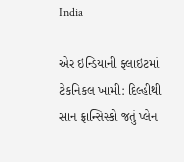India

એર ઇન્ડિયાની ફ્લાઇટમાં ટેકનિકલ ખામી: દિલ્હીથી સાન ફ્રાન્સિસ્કો જતું પ્લેન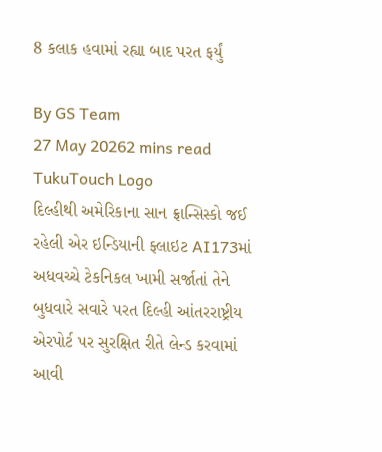8 કલાક હવામાં રહ્યા બાદ પરત ફર્યું

By GS Team
27 May 20262 mins read
TukuTouch Logo
દિલ્હીથી અમેરિકાના સાન ફ્રાન્સિસ્કો જઈ રહેલી એર ઇન્ડિયાની ફ્લાઇટ AI173માં અધવચ્ચે ટેકનિકલ ખામી સર્જાતાં તેને બુધવારે સવારે પરત દિલ્હી આંતરરાષ્ટ્રીય એરપોર્ટ પર સુરક્ષિત રીતે લેન્ડ કરવામાં આવી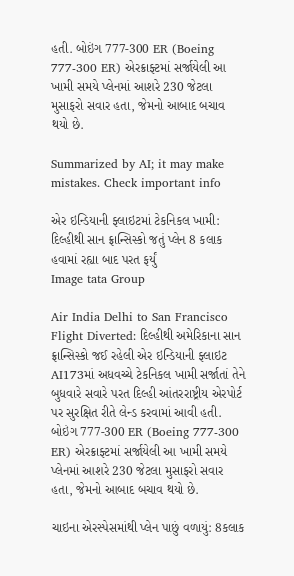હતી. બોઇંગ 777-300 ER (Boeing 777-300 ER) એરક્રાફ્ટમાં સર્જાયેલી આ ખામી સમયે પ્લેનમાં આશરે 230 જેટલા મુસાફરો સવાર હતા, જેમનો આબાદ બચાવ થયો છે.

Summarized by AI; it may make mistakes. Check important info

એર ઇન્ડિયાની ફ્લાઇટમાં ટેકનિકલ ખામી: દિલ્હીથી સાન ફ્રાન્સિસ્કો જતું પ્લેન 8 કલાક હવામાં રહ્યા બાદ પરત ફર્યું
Image tata Group

Air India Delhi to San Francisco Flight Diverted: દિલ્હીથી અમેરિકાના સાન ફ્રાન્સિસ્કો જઈ રહેલી એર ઇન્ડિયાની ફ્લાઇટ AI173માં અધવચ્ચે ટેકનિકલ ખામી સર્જાતાં તેને બુધવારે સવારે પરત દિલ્હી આંતરરાષ્ટ્રીય એરપોર્ટ પર સુરક્ષિત રીતે લેન્ડ કરવામાં આવી હતી. બોઇંગ 777-300 ER (Boeing 777-300 ER) એરક્રાફ્ટમાં સર્જાયેલી આ ખામી સમયે પ્લેનમાં આશરે 230 જેટલા મુસાફરો સવાર હતા, જેમનો આબાદ બચાવ થયો છે.

ચાઇના એરસ્પેસમાંથી પ્લેન પાછું વળાયું: 8કલાક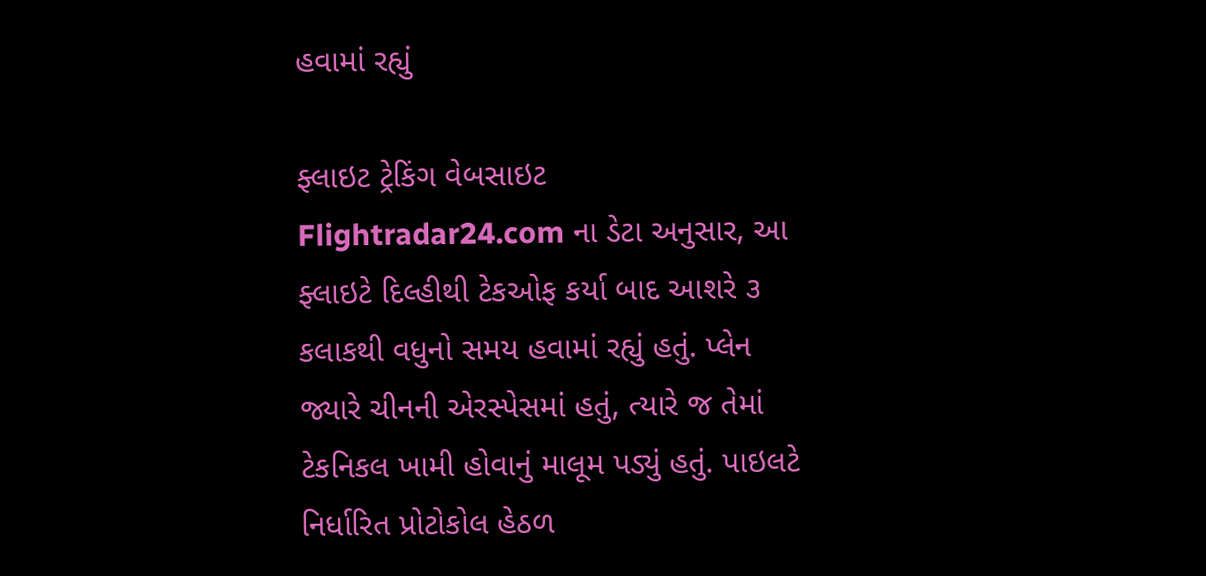હવામાં રહ્યું

ફ્લાઇટ ટ્રેકિંગ વેબસાઇટ Flightradar24.com ના ડેટા અનુસાર, આ ફ્લાઇટે દિલ્હીથી ટેકઓફ કર્યા બાદ આશરે ૩ કલાકથી વધુનો સમય હવામાં રહ્યું હતું. પ્લેન જ્યારે ચીનની એરસ્પેસમાં હતું, ત્યારે જ તેમાં ટેકનિકલ ખામી હોવાનું માલૂમ પડ્યું હતું. પાઇલટે નિર્ધારિત પ્રોટોકોલ હેઠળ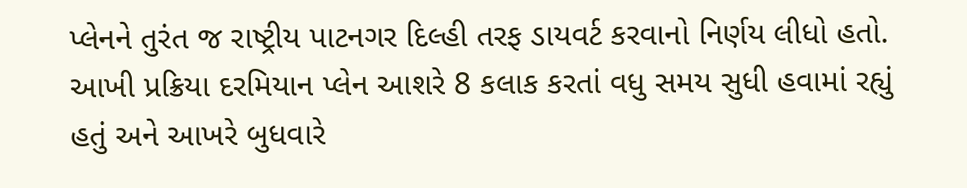પ્લેનને તુરંત જ રાષ્ટ્રીય પાટનગર દિલ્હી તરફ ડાયવર્ટ કરવાનો નિર્ણય લીધો હતો. આખી પ્રક્રિયા દરમિયાન પ્લેન આશરે 8 કલાક કરતાં વધુ સમય સુધી હવામાં રહ્યું હતું અને આખરે બુધવારે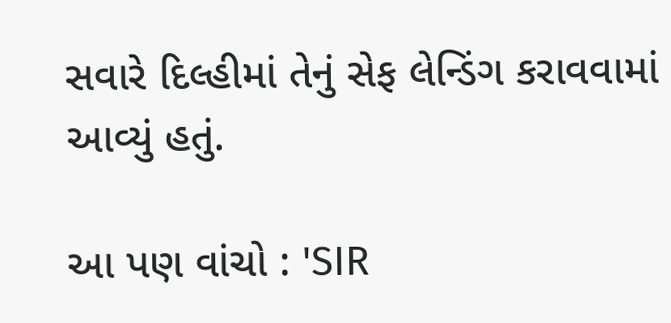સવારે દિલ્હીમાં તેનું સેફ લેન્ડિંગ કરાવવામાં આવ્યું હતું.

આ પણ વાંચો : 'SIR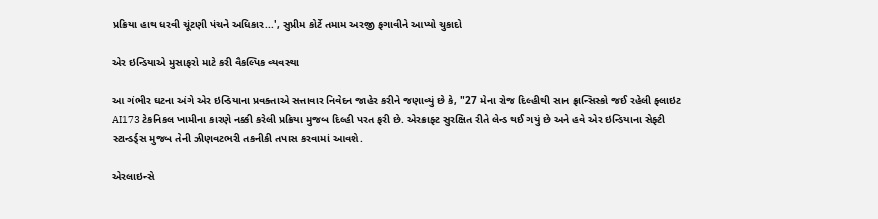પ્રક્રિયા હાથ ધરવી ચૂંટણી પંચને અધિકાર...', સુપ્રીમ કોર્ટે તમામ અરજી ફગાવીને આપ્યો ચુકાદો

એર ઇન્ડિયાએ મુસાફરો માટે કરી વૈકલ્પિક વ્યવસ્થા

આ ગંભીર ઘટના અંગે એર ઇન્ડિયાના પ્રવક્તાએ સત્તાવાર નિવેદન જાહેર કરીને જણાવ્યું છે કે, "27 મેના રોજ દિલ્હીથી સાન ફ્રાન્સિસ્કો જઈ રહેલી ફ્લાઇટ AI173 ટેકનિકલ ખામીના કારણે નક્કી કરેલી પ્રક્રિયા મુજબ દિલ્હી પરત ફરી છે. એરક્રાફ્ટ સુરક્ષિત રીતે લેન્ડ થઈ ગયું છે અને હવે એર ઇન્ડિયાના સેફ્ટી સ્ટાન્ડર્ડ્સ મુજબ તેની ઝીણવટભરી તકનીકી તપાસ કરવામાં આવશે.

એરલાઇન્સે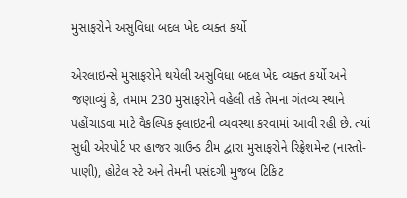મુસાફરોને અસુવિધા બદલ ખેદ વ્યક્ત કર્યો

એરલાઇન્સે મુસાફરોને થયેલી અસુવિધા બદલ ખેદ વ્યક્ત કર્યો અને જણાવ્યું કે, તમામ 230 મુસાફરોને વહેલી તકે તેમના ગંતવ્ય સ્થાને પહોંચાડવા માટે વૈકલ્પિક ફ્લાઇટની વ્યવસ્થા કરવામાં આવી રહી છે. ત્યાં સુધી એરપોર્ટ પર હાજર ગ્રાઉન્ડ ટીમ દ્વારા મુસાફરોને રિફ્રેશમેન્ટ (નાસ્તો-પાણી), હોટેલ સ્ટે અને તેમની પસંદગી મુજબ ટિકિટ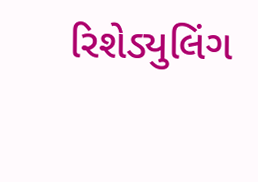રિશેડ્યુલિંગ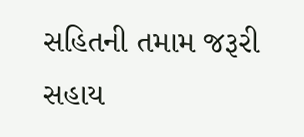સહિતની તમામ જરૂરી સહાય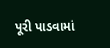પૂરી પાડવામાં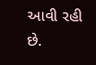આવી રહી છે.